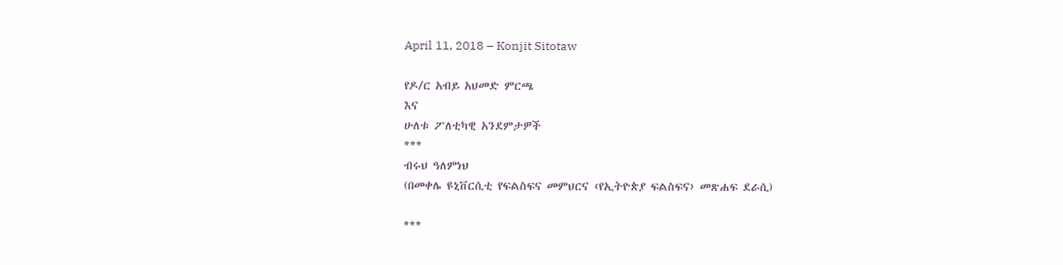April 11, 2018 – Konjit Sitotaw

የዶ/ር አብይ አህመድ ምርጫ
እና
ሁለቱ ፖለቲካዊ አንደምታዎች
***
ብሩህ ዓለምነህ
(በመቀሌ ዩኒቨርሲቲ የፍልስፍና መምህርና ‹የኢትዮጵያ ፍልስፍና› መጽሐፍ ደራሲ)

***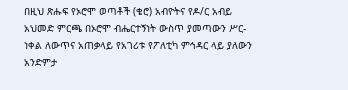በዚህ ጽሑፍ የኦሮሞ ወጣቶች (ቄሮ) አብዮትና የዶ/ር አብይ አህመድ ምርጫ በኦሮሞ ብሔርተኝነት ውስጥ ያመጣውን ሥር-ነቀል ለውጥና አጠቃላይ የአገሪቱ የፖለቲካ ምኅዳር ላይ ያለውን አንድምታ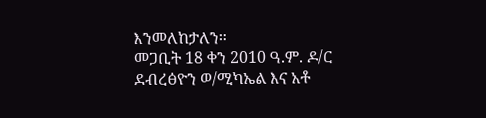እንመለከታለን።
መጋቢት 18 ቀን 2010 ዓ.ም. ዶ/ር ደብረፅዮን ወ/ሚካኤል እና አቶ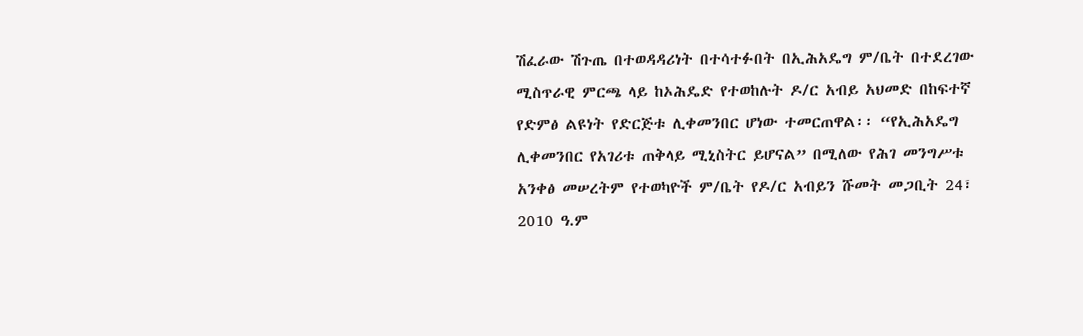ሽፈራው ሽጉጤ በተወዳዳሪነት በተሳተፉበት በኢሕአዴግ ም/ቤት በተደረገው ሚስጥራዊ ምርጫ ላይ ከኦሕዴድ የተወከሉት ዶ/ር አብይ አህመድ በከፍተኛ የድምፅ ልዩነት የድርጅቱ ሊቀመንበር ሆነው ተመርጠዋል፡፡ “የኢሕአዴግ ሊቀመንበር የአገሪቱ ጠቅላይ ሚኒስትር ይሆናል” በሚለው የሕገ መንግሥቱ አንቀፅ መሠረትም የተወካዮች ም/ቤት የዶ/ር አብይን ሹመት መጋቢት 24፣ 2010 ዓ.ም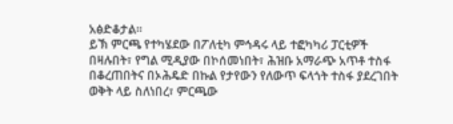አፅድቆታል፡፡
ይኽ ምርጫ የተካሄደው በፖለቲካ ምኅዳሩ ላይ ተፎካካሪ ፓርቲዎች በዛሉበት፣ የግል ሚዲያው በኮሰመነበት፣ ሕዝቡ አማራጭ አጥቶ ተስፋ በቆረጠበትና በኦሕዴድ በኩል የታየውን የለውጥ ፍላጎት ተስፋ ያደረገበት ወቅት ላይ ስለነበረ፣ ምርጫው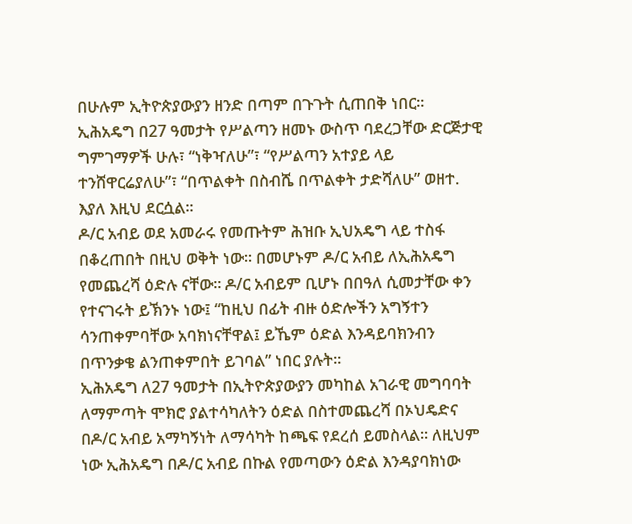በሁሉም ኢትዮጵያውያን ዘንድ በጣም በጉጉት ሲጠበቅ ነበር፡፡ ኢሕአዴግ በ27 ዓመታት የሥልጣን ዘመኑ ውስጥ ባደረጋቸው ድርጅታዊ ግምገማዎች ሁሉ፣ “ነቅዣለሁ”፣ “የሥልጣን አተያይ ላይ ተንሸዋርሬያለሁ”፣ “በጥልቀት በስብሼ በጥልቀት ታድሻለሁ” ወዘተ. እያለ እዚህ ደርሷል፡፡
ዶ/ር አብይ ወደ አመራሩ የመጡትም ሕዝቡ ኢህአዴግ ላይ ተስፋ በቆረጠበት በዚህ ወቅት ነው፡፡ በመሆኑም ዶ/ር አብይ ለኢሕአዴግ የመጨረሻ ዕድሉ ናቸው፡፡ ዶ/ር አብይም ቢሆኑ በበዓለ ሲመታቸው ቀን የተናገሩት ይኽንኑ ነው፤ “ከዚህ በፊት ብዙ ዕድሎችን አግኝተን ሳንጠቀምባቸው አባክነናቸዋል፤ ይኼም ዕድል እንዳይባክንብን በጥንቃቄ ልንጠቀምበት ይገባል” ነበር ያሉት፡፡
ኢሕአዴግ ለ27 ዓመታት በኢትዮጵያውያን መካከል አገራዊ መግባባት ለማምጣት ሞክሮ ያልተሳካለትን ዕድል በስተመጨረሻ በኦህዴድና በዶ/ር አብይ አማካኝነት ለማሳካት ከጫፍ የደረሰ ይመስላል፡፡ ለዚህም ነው ኢሕአዴግ በዶ/ር አብይ በኩል የመጣውን ዕድል እንዳያባክነው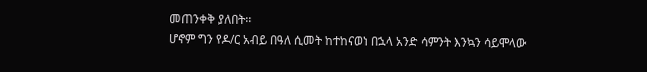መጠንቀቅ ያለበት፡፡
ሆኖም ግን የዶ/ር አብይ በዓለ ሲመት ከተከናወነ በኋላ አንድ ሳምንት እንኳን ሳይሞላው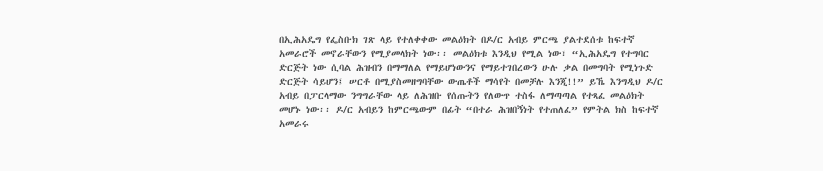በኢሕአዴግ የፌስቡክ ገጽ ላይ የተለቀቀው መልዕክት በዶ/ር አብይ ምርጫ ያልተደሰቱ ከፍተኛ አመራሮች መኖራቸውን የሚያመላክት ነው፡፡ መልዕክቱ እንዲህ የሚል ነው፣ “ኢሕአዴግ የተግባር ድርጅት ነው ሲባል ሕዝብን በማማለል የማይሆነውንና የማይተገበረውን ሁሉ ቃል በመግባት የሚነጉድ ድርጅት ሳይሆን፤ ሠርቶ በሚያስመዘግባቸው ውጤቶች ማሳየት በመቻሉ እንጂ!!” ይኼ እንግዲህ ዶ/ር አብይ በፓርላማው ንግግራቸው ላይ ለሕዝቡ የሰጡትን የለውጥ ተስፋ ለማጣጣል የተጻፈ መልዕክት መሆኑ ነው፡፡ ዶ/ር አብይን ከምርጫውም በፊት “በተራ ሕዝበኝነት የተጠለፈ” የምትል ክስ ከፍተኛ አመራሩ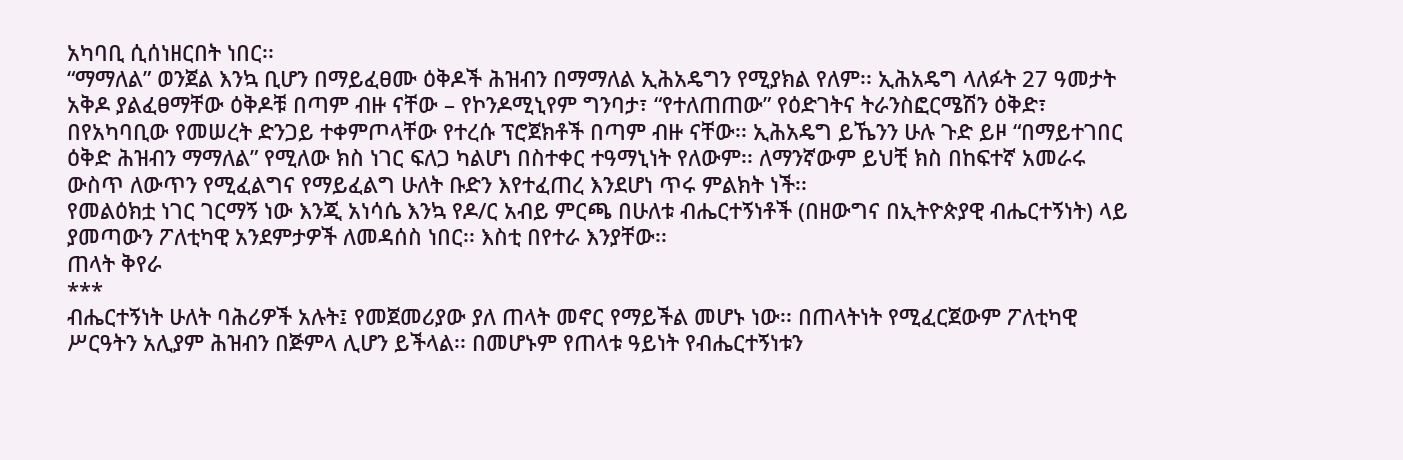አካባቢ ሲሰነዘርበት ነበር፡፡
“ማማለል” ወንጀል እንኳ ቢሆን በማይፈፀሙ ዕቅዶች ሕዝብን በማማለል ኢሕአዴግን የሚያክል የለም፡፡ ኢሕአዴግ ላለፉት 27 ዓመታት አቅዶ ያልፈፀማቸው ዕቅዶቹ በጣም ብዙ ናቸው – የኮንዶሚኒየም ግንባታ፣ “የተለጠጠው” የዕድገትና ትራንስፎርሜሽን ዕቅድ፣ በየአካባቢው የመሠረት ድንጋይ ተቀምጦላቸው የተረሱ ፕሮጀክቶች በጣም ብዙ ናቸው፡፡ ኢሕአዴግ ይኼንን ሁሉ ጉድ ይዞ “በማይተገበር ዕቅድ ሕዝብን ማማለል” የሚለው ክስ ነገር ፍለጋ ካልሆነ በስተቀር ተዓማኒነት የለውም፡፡ ለማንኛውም ይህቺ ክስ በከፍተኛ አመራሩ ውስጥ ለውጥን የሚፈልግና የማይፈልግ ሁለት ቡድን እየተፈጠረ እንደሆነ ጥሩ ምልክት ነች፡፡
የመልዕክቷ ነገር ገርማኝ ነው እንጂ አነሳሴ እንኳ የዶ/ር አብይ ምርጫ በሁለቱ ብሔርተኝነቶች (በዘውግና በኢትዮጵያዊ ብሔርተኝነት) ላይ ያመጣውን ፖለቲካዊ አንደምታዎች ለመዳሰስ ነበር፡፡ እስቲ በየተራ እንያቸው፡፡
ጠላት ቅየራ
***
ብሔርተኝነት ሁለት ባሕሪዎች አሉት፤ የመጀመሪያው ያለ ጠላት መኖር የማይችል መሆኑ ነው፡፡ በጠላትነት የሚፈርጀውም ፖለቲካዊ ሥርዓትን አሊያም ሕዝብን በጅምላ ሊሆን ይችላል፡፡ በመሆኑም የጠላቱ ዓይነት የብሔርተኝነቱን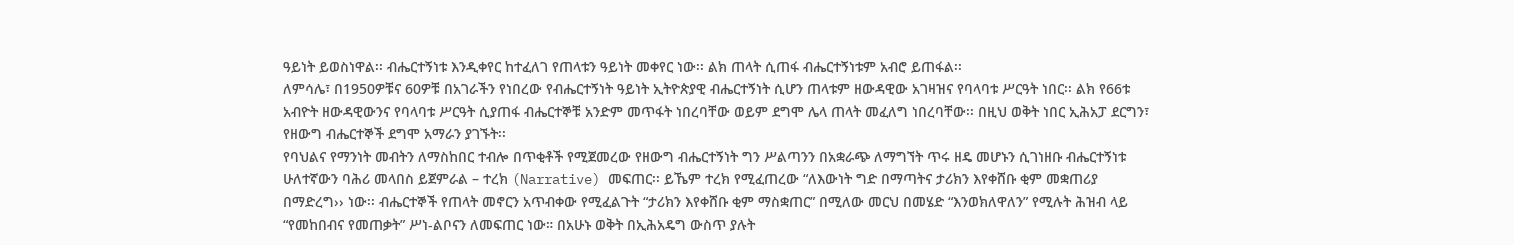ዓይነት ይወስነዋል፡፡ ብሔርተኝነቱ እንዲቀየር ከተፈለገ የጠላቱን ዓይነት መቀየር ነው፡፡ ልክ ጠላት ሲጠፋ ብሔርተኝነቱም አብሮ ይጠፋል፡፡
ለምሳሌ፣ በ1950ዎቹና 60ዎቹ በአገራችን የነበረው የብሔርተኝነት ዓይነት ኢትዮጵያዊ ብሔርተኝነት ሲሆን ጠላቱም ዘውዳዊው አገዛዝና የባላባቱ ሥርዓት ነበር፡፡ ልክ የ66ቱ አብዮት ዘውዳዊውንና የባላባቱ ሥርዓት ሲያጠፋ ብሔርተኞቹ አንድም መጥፋት ነበረባቸው ወይም ደግሞ ሌላ ጠላት መፈለግ ነበረባቸው፡፡ በዚህ ወቅት ነበር ኢሕአፓ ደርግን፣ የዘውግ ብሔርተኞች ደግሞ አማራን ያገኙት፡፡
የባህልና የማንነት መብትን ለማስከበር ተብሎ በጥቂቶች የሚጀመረው የዘውግ ብሔርተኝነት ግን ሥልጣንን በአቋራጭ ለማግኘት ጥሩ ዘዴ መሆኑን ሲገነዘቡ ብሔርተኝነቱ ሁለተኛውን ባሕሪ መላበስ ይጀምራል – ተረክ (Narrative) መፍጠር፡፡ ይኼም ተረክ የሚፈጠረው “ለእውነት ግድ በማጣትና ታሪክን እየቀሸቡ ቂም መቋጠሪያ በማድረግ›› ነው፡፡ ብሔርተኞች የጠላት መኖርን አጥብቀው የሚፈልጉት “ታሪክን እየቀሸቡ ቂም ማስቋጠር” በሚለው መርህ በመሄድ “እንወክለዋለን” የሚሉት ሕዝብ ላይ “የመከበብና የመጠቃት” ሥነ-ልቦናን ለመፍጠር ነው። በአሁኑ ወቅት በኢሕአዴግ ውስጥ ያሉት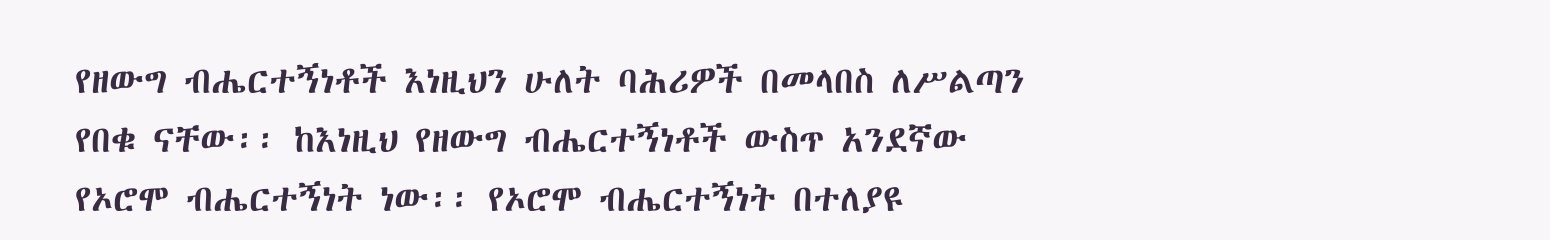የዘውግ ብሔርተኝነቶች እነዚህን ሁለት ባሕሪዎች በመላበስ ለሥልጣን የበቁ ናቸው፡፡ ከእነዚህ የዘውግ ብሔርተኝነቶች ውስጥ አንደኛው የኦሮሞ ብሔርተኝነት ነው፡፡ የኦሮሞ ብሔርተኝነት በተለያዩ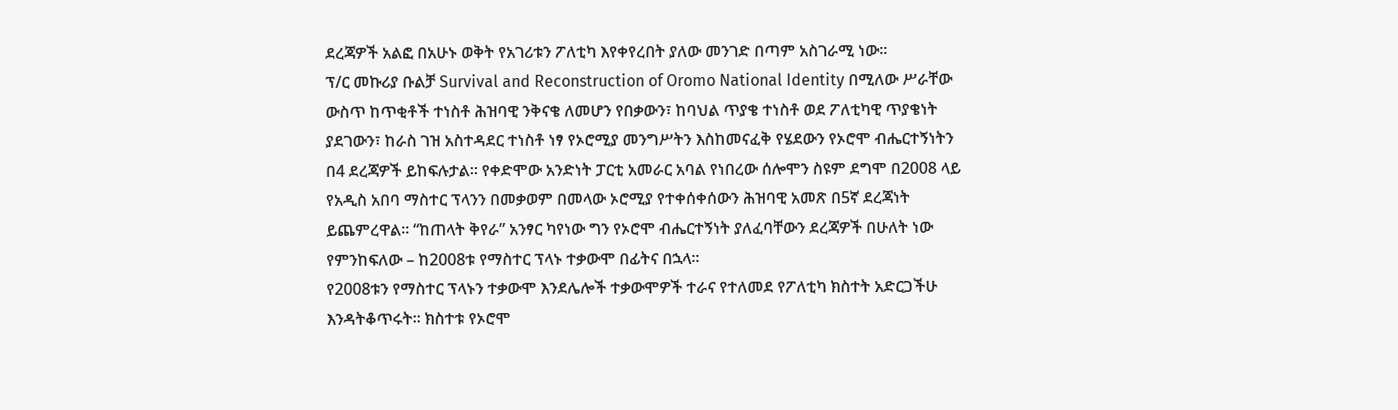ደረጃዎች አልፎ በአሁኑ ወቅት የአገሪቱን ፖለቲካ እየቀየረበት ያለው መንገድ በጣም አስገራሚ ነው፡፡
ፕ/ር መኩሪያ ቡልቻ Survival and Reconstruction of Oromo National Identity በሚለው ሥራቸው ውስጥ ከጥቂቶች ተነስቶ ሕዝባዊ ንቅናቄ ለመሆን የበቃውን፣ ከባህል ጥያቄ ተነስቶ ወደ ፖለቲካዊ ጥያቄነት ያደገውን፣ ከራስ ገዝ አስተዳደር ተነስቶ ነፃ የኦሮሚያ መንግሥትን እስከመናፈቅ የሄደውን የኦሮሞ ብሔርተኝነትን በ4 ደረጃዎች ይከፍሉታል፡፡ የቀድሞው አንድነት ፓርቲ አመራር አባል የነበረው ሰሎሞን ስዩም ደግሞ በ2008 ላይ የአዲስ አበባ ማስተር ፕላንን በመቃወም በመላው ኦሮሚያ የተቀሰቀሰውን ሕዝባዊ አመጽ በ5ኛ ደረጃነት ይጨምረዋል፡፡ “ከጠላት ቅየራ” አንፃር ካየነው ግን የኦሮሞ ብሔርተኝነት ያለፈባቸውን ደረጃዎች በሁለት ነው የምንከፍለው – ከ2008ቱ የማስተር ፕላኑ ተቃውሞ በፊትና በኋላ፡፡
የ2008ቱን የማስተር ፕላኑን ተቃውሞ እንደሌሎች ተቃውሞዎች ተራና የተለመደ የፖለቲካ ክስተት አድርጋችሁ እንዳትቆጥሩት፡፡ ክስተቱ የኦሮሞ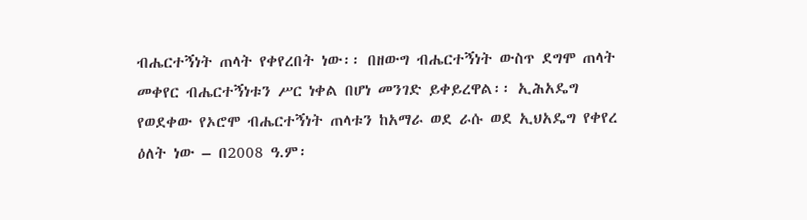ብሔርተኝነት ጠላት የቀየረበት ነው፡፡ በዘውግ ብሔርተኝነት ውስጥ ደግሞ ጠላት መቀየር ብሔርተኝነቱን ሥር ነቀል በሆነ መንገድ ይቀይረዋል፡፡ ኢሕአዴግ የወደቀው የኦሮሞ ብሔርተኝነት ጠላቱን ከአማራ ወደ ራሱ ወደ ኢህአዴግ የቀየረ ዕለት ነው – በ2008 ዓ.ም፡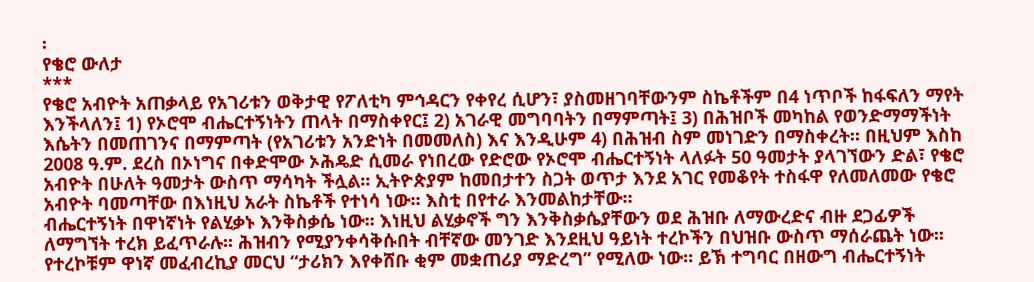፡
የቄሮ ውለታ
***
የቄሮ አብዮት አጠቃላይ የአገሪቱን ወቅታዊ የፖለቲካ ምኅዳርን የቀየረ ሲሆን፣ ያስመዘገባቸውንም ስኬቶችም በ4 ነጥቦች ከፋፍለን ማየት እንችላለን፤ 1) የኦሮሞ ብሔርተኝነትን ጠላት በማስቀየር፤ 2) አገራዊ መግባባትን በማምጣት፤ 3) በሕዝቦች መካከል የወንድማማችነት እሴትን በመጠገንና በማምጣት (የአገሪቱን አንድነት በመመለስ) እና እንዲሁም 4) በሕዝብ ስም መነገድን በማስቀረት። በዚህም እስከ 2008 ዓ.ም. ደረስ በኦነግና በቀድሞው ኦሕዴድ ሲመራ የነበረው የድሮው የኦሮሞ ብሔርተኝነት ላለፉት 50 ዓመታት ያላገኘውን ድል፣ የቄሮ አብዮት በሁለት ዓመታት ውስጥ ማሳካት ችሏል፡፡ ኢትዮጵያም ከመበታተን ስጋት ወጥታ እንደ አገር የመቆየት ተስፋዋ የለመለመው የቄሮ አብዮት ባመጣቸው በእነዚህ አራት ስኬቶች የተነሳ ነው። እስቲ በየተራ እንመልከታቸው።
ብሔርተኝነት በዋነኛነት የልሂቃኑ እንቅስቃሴ ነው፡፡ እነዚህ ልሂቃኖች ግን እንቅስቃሴያቸውን ወደ ሕዝቡ ለማውረድና ብዙ ደጋፊዎች ለማግኘት ተረክ ይፈጥራሉ፡፡ ሕዝብን የሚያንቀሳቅሱበት ብቸኛው መንገድ እንደዚህ ዓይነት ተረኮችን በህዝቡ ውስጥ ማሰራጨት ነው፡፡ የተረኮቹም ዋነኛ መፈብረኪያ መርህ “ታሪክን እየቀሸቡ ቂም መቋጠሪያ ማድረግ” የሚለው ነው፡፡ ይኽ ተግባር በዘውግ ብሔርተኝነት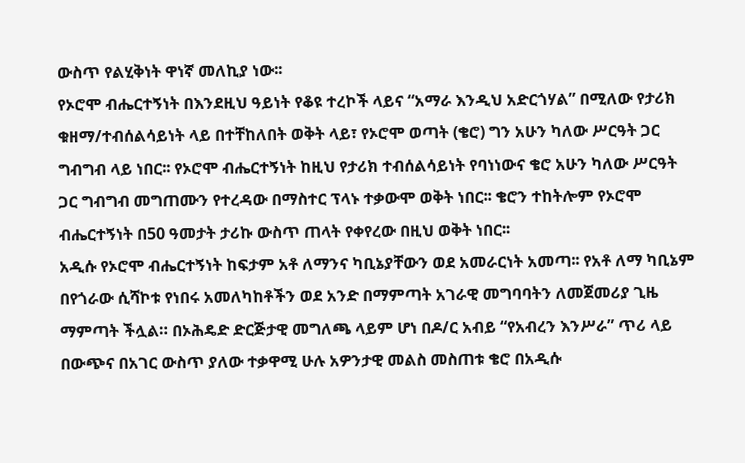ውስጥ የልሂቅነት ዋነኛ መለኪያ ነው፡፡
የኦሮሞ ብሔርተኝነት በእንደዚህ ዓይነት የቆዩ ተረኮች ላይና “አማራ እንዲህ አድርጎሃል” በሚለው የታሪክ ቁዘማ/ተብሰልሳይነት ላይ በተቸከለበት ወቅት ላይ፣ የኦሮሞ ወጣት (ቄሮ) ግን አሁን ካለው ሥርዓት ጋር ግብግብ ላይ ነበር፡፡ የኦሮሞ ብሔርተኝነት ከዚህ የታሪክ ተብሰልሳይነት የባነነውና ቄሮ አሁን ካለው ሥርዓት ጋር ግብግብ መግጠሙን የተረዳው በማስተር ፕላኑ ተቃውሞ ወቅት ነበር፡፡ ቄሮን ተከትሎም የኦሮሞ ብሔርተኝነት በ50 ዓመታት ታሪኩ ውስጥ ጠላት የቀየረው በዚህ ወቅት ነበር፡፡
አዲሱ የኦሮሞ ብሔርተኝነት ከፍታም አቶ ለማንና ካቢኔያቸውን ወደ አመራርነት አመጣ፡፡ የአቶ ለማ ካቢኔም በየጎራው ሲሻኮቱ የነበሩ አመለካከቶችን ወደ አንድ በማምጣት አገራዊ መግባባትን ለመጀመሪያ ጊዜ ማምጣት ችሏል። በኦሕዴድ ድርጅታዊ መግለጫ ላይም ሆነ በዶ/ር አብይ “የአብረን እንሥራ” ጥሪ ላይ በውጭና በአገር ውስጥ ያለው ተቃዋሚ ሁሉ አዎንታዊ መልስ መስጠቱ ቄሮ በአዲሱ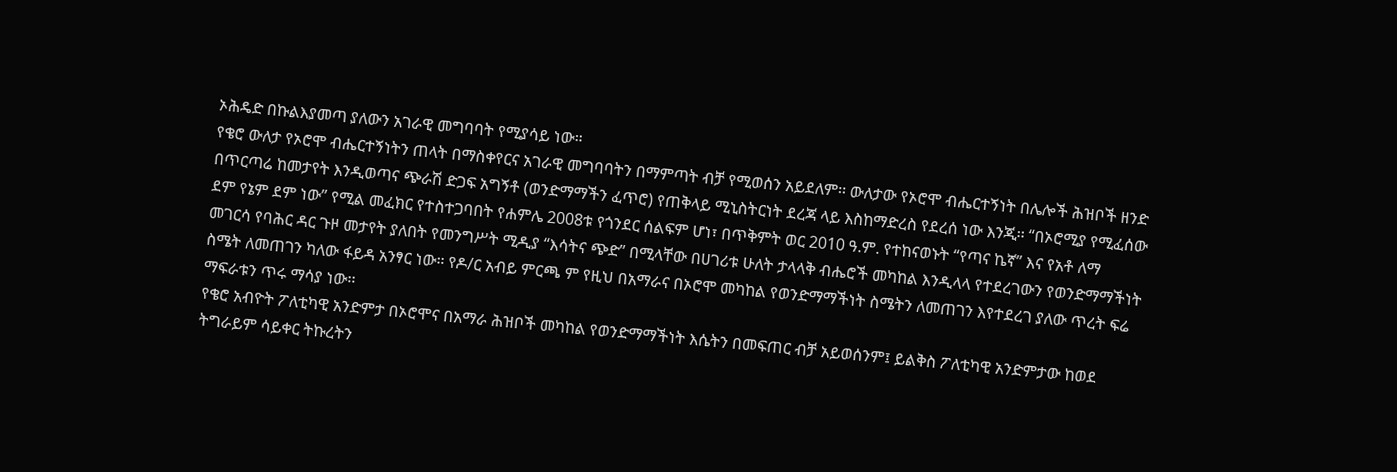ኦሕዴድ በኩልእያመጣ ያለውን አገራዊ መግባባት የሚያሳይ ነው።
የቄሮ ውለታ የኦሮሞ ብሔርተኝነትን ጠላት በማስቀየርና አገራዊ መግባባትን በማምጣት ብቻ የሚወሰን አይደለም፡፡ ውለታው የኦሮሞ ብሔርተኝነት በሌሎች ሕዝቦች ዘንድ በጥርጣሬ ከመታየት እንዲወጣና ጭራሽ ድጋፍ አግኝቶ (ወንድማማችን ፈጥሮ) የጠቅላይ ሚኒስትርነት ደረጃ ላይ እስከማድረስ የደረሰ ነው እንጂ፡፡ “በኦሮሚያ የሚፈሰው ደም የኔም ደም ነው” የሚል መፈክር የተስተጋባበት የሐምሌ 2008ቱ የጎንደር ሰልፍም ሆነ፣ በጥቅምት ወር 2010 ዓ.ም. የተከናወኑት “የጣና ኬኛ” እና የአቶ ለማ መገርሳ የባሕር ዳር ጉዞ መታየት ያለበት የመንግሥት ሚዲያ “እሳትና ጭድ” በሚላቸው በሀገሪቱ ሁለት ታላላቅ ብሔሮች መካከል እንዲላላ የተደረገውን የወንድማማችነት ስሜት ለመጠገን ካለው ፋይዳ አንፃር ነው። የዶ/ር አብይ ምርጫ ም የዚህ በአማራና በኦሮሞ መካከል የወንድማማችነት ስሜትን ለመጠገን እየተደረገ ያለው ጥረት ፍሬ ማፍራቱን ጥሩ ማሳያ ነው፡፡
የቄሮ አብዮት ፖለቲካዊ አንድምታ በኦሮሞና በአማራ ሕዝቦች መካከል የወንድማማችነት እሴትን በመፍጠር ብቻ አይወሰንም፤ ይልቅስ ፖለቲካዊ አንድምታው ከወደ ትግራይም ሳይቀር ትኩረትን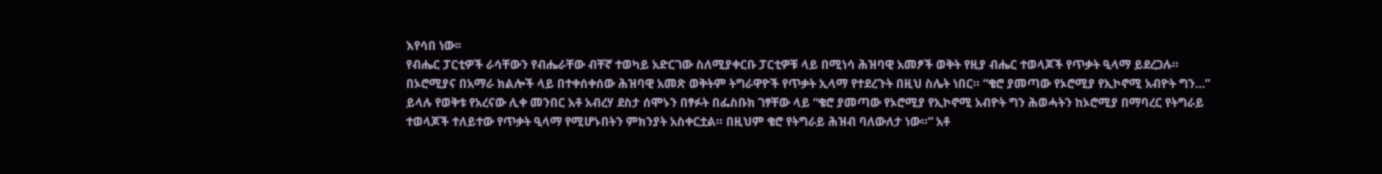እየሳበ ነው፡፡
የብሔር ፓርቲዎች ራሳቸውን የብሔራቸው ብቸኛ ተወካይ አድርገው ስለሚያቀርቡ ፓርቲዎቹ ላይ በሚነሳ ሕዝባዊ አመፆች ወቅት የዚያ ብሔር ተወላጆች የጥቃት ዒላማ ይደረጋሉ። በኦሮሚያና በአማራ ክልሎች ላይ በተቀሰቀሰው ሕዝባዊ አመጽ ወቅትም ትግራዋዮች የጥቃት ኢላማ የተደረጉት በዚህ ስሌት ነበር። “ቄሮ ያመጣው የኦሮሚያ የኢኮኖሚ አብዮት ግን…” ይላሉ የወቅቱ የአረናው ሊቀ መንበር አቶ አብረሃ ደስታ ሰሞኑን በፃፉት በፌስቡክ ገፃቸው ላይ “ቄሮ ያመጣው የኦሮሚያ የኢኮኖሚ አብዮት ግን ሕወሓትን ከኦሮሚያ በማባረር የትግራይ ተወላጆች ተለይተው የጥቃት ዒላማ የሚሆኑበትን ምክንያት አስቀርቷል። በዚህም ቄሮ የትግራይ ሕዝብ ባለውለታ ነው።” አቶ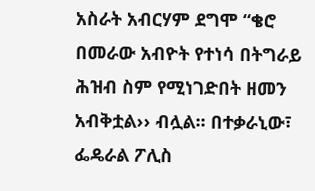አስራት አብርሃም ደግሞ “ቄሮ በመራው አብዮት የተነሳ በትግራይ ሕዝብ ስም የሚነገድበት ዘመን አብቅቷል›› ብሏል፡፡ በተቃራኒው፣ ፌዴራል ፖሊስ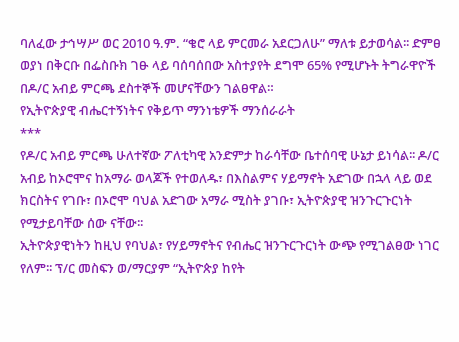ባለፈው ታኅሣሥ ወር 2010 ዓ.ም. “ቄሮ ላይ ምርመራ አደርጋለሁ” ማለቱ ይታወሳል፡፡ ድምፀ ወያነ በቅርቡ በፌስቡክ ገፁ ላይ ባሰባሰበው አስተያየት ደግሞ 65% የሚሆኑት ትግራዋዮች በዶ/ር አብይ ምርጫ ደስተኞች መሆናቸውን ገልፀዋል።
የኢትዮጵያዊ ብሔርተኝነትና የቅይጥ ማንነቴዎች ማንሰራራት
***
የዶ/ር አብይ ምርጫ ሁለተኛው ፖለቲካዊ አንድምታ ከራሳቸው ቤተሰባዊ ሁኔታ ይነሳል፡፡ ዶ/ር አብይ ከኦሮሞና ከአማራ ወላጆች የተወለዱ፣ በእስልምና ሃይማኖት አድገው በኋላ ላይ ወደ ክርስትና የገቡ፣ በኦሮሞ ባህል አድገው አማራ ሚስት ያገቡ፣ ኢትዮጵያዊ ዝንጉርጉርነት የሚታይባቸው ሰው ናቸው፡፡
ኢትዮጵያዊነትን ከዚህ የባህል፣ የሃይማኖትና የብሔር ዝንጉርጉርነት ውጭ የሚገልፀው ነገር የለም፡፡ ፕ/ር መስፍን ወ/ማርያም “ኢትዮጵያ ከየት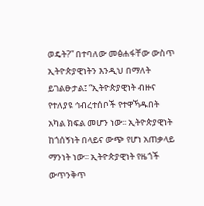ወዴት?” በተባለው መፅሐፋቸው ውስጥ ኢትዮጵያዊነትን እንዲህ በማለት ይገልፁታል፤ “ኢትዮጵያዊነት ብዙና የተለያዩ ኅብረተሰቦች የተዋኻዱበት አካል ክፍል መሆን ነው፡፡ ኢትዮጵያዊነት ከጎሰኝነት በላይና ውጭ የሆነ አጠቃላይ ማንነት ነው፡፡ ኢትዮጵያዊነት የዜጎች ውጥንቅጥ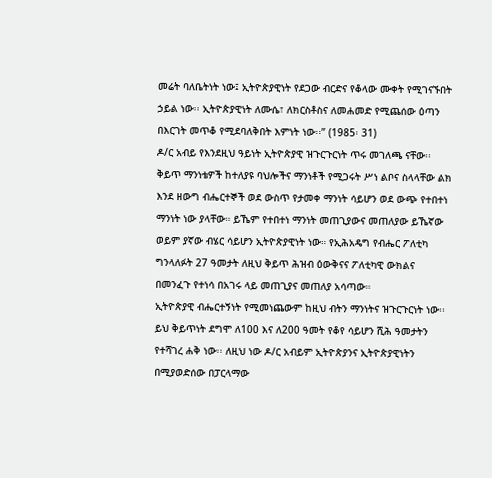መሬት ባለቤትነት ነው፤ ኢትዮጵያዊነት የደጋው ብርድና የቆላው ሙቀት የሚገናኙበት ኃይል ነው፡፡ ኢትዮጵያዊነት ለሙሴ፣ ለክርስቶስና ለመሐመድ የሚጨሰው ዕጣን በእርገት መጥቆ የሚደባለቅበት እምነት ነው፡፡” (1985፡ 31)
ዶ/ር አብይ የእንደዚህ ዓይነት ኢትዮጵያዊ ዝጉርጉርነት ጥሩ መገለጫ ናቸው፡፡ ቅይጥ ማንነቴዎች ከተለያዩ ባህሎችና ማንነቶች የሚጋሩት ሥነ ልቦና ስላላቸው ልክ እንደ ዘውግ ብሔርተኞች ወደ ውስጥ የታመቀ ማንነት ሳይሆን ወደ ውጭ የተበተነ ማንነት ነው ያላቸው። ይኼም የተበተነ ማንነት መጠጊያውና መጠለያው ይኼኛው ወይም ያኛው ብሄር ሳይሆን ኢትዮጵያዊነት ነው። የኢሕአዴግ የብሔር ፖለቲካ ግንላለፉት 27 ዓመታት ለዚህ ቅይጥ ሕዝብ ዕውቅናና ፖለቲካዊ ውክልና በመንፈጉ የተነሳ በአገሩ ላይ መጠጊያና መጠለያ አሳጣው።
ኢትዮጵያዊ ብሔርተኝነት የሚመነጨውም ከዚህ ብትን ማንነትና ዝጉርጉርነት ነው፡፡ ይህ ቅይጥነት ደግሞ ለ100 እና ለ200 ዓመት የቆየ ሳይሆን ሺሕ ዓመታትን የተሻገረ ሐቅ ነው፡፡ ለዚህ ነው ዶ/ር አብይም ኢትዮጵያንና ኢትዮጵያዊነትን በሚያወድሰው በፓርላማው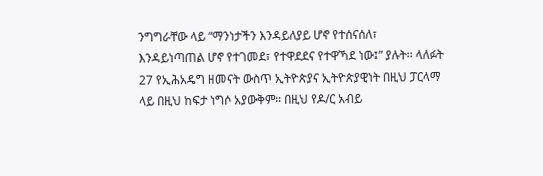ንግግራቸው ላይ “ማንነታችን እንዳይለያይ ሆኖ የተሰናሰለ፣ እንዳይነጣጠል ሆኖ የተገመደ፣ የተዋደደና የተዋኻደ ነው፤” ያሉት፡፡ ላለፉት 27 የኢሕአዴግ ዘመናት ውስጥ ኢትዮጵያና ኢትዮጵያዊነት በዚህ ፓርላማ ላይ በዚህ ከፍታ ነግሶ አያውቅም። በዚህ የዶ/ር አብይ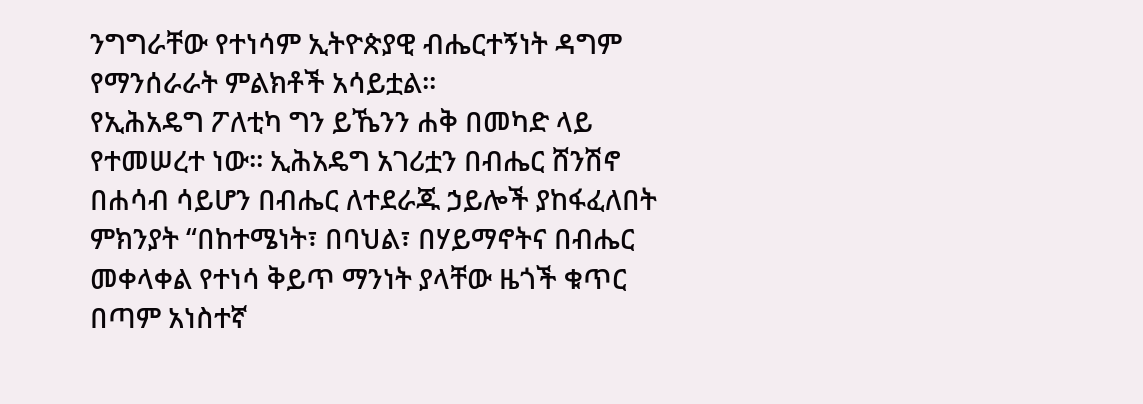ንግግራቸው የተነሳም ኢትዮጵያዊ ብሔርተኝነት ዳግም የማንሰራራት ምልክቶች አሳይቷል፡፡
የኢሕአዴግ ፖለቲካ ግን ይኼንን ሐቅ በመካድ ላይ የተመሠረተ ነው፡፡ ኢሕአዴግ አገሪቷን በብሔር ሸንሽኖ በሐሳብ ሳይሆን በብሔር ለተደራጁ ኃይሎች ያከፋፈለበት ምክንያት “በከተሜነት፣ በባህል፣ በሃይማኖትና በብሔር መቀላቀል የተነሳ ቅይጥ ማንነት ያላቸው ዜጎች ቁጥር በጣም አነስተኛ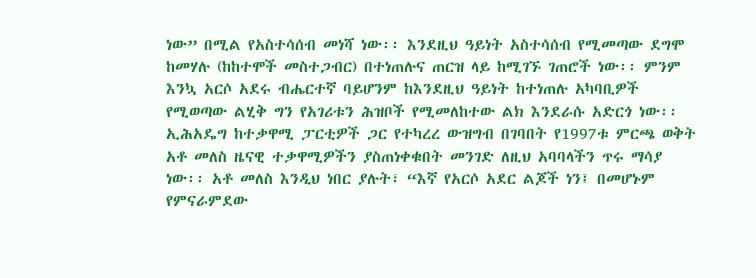ነው” በሚል የአስተሳሰብ መነሻ ነው፡፡ እንደዚህ ዓይነት አስተሳሰብ የሚመጣው ደግሞ ከመሃሉ (ከከተሞች መስተጋብር) በተነጠሉና ጠርዝ ላይ ከሚገኙ ገጠሮች ነው፡፡ ምንም እንኳ አርሶ አደሩ ብሔርተኛ ባይሆንም ከእንደዚህ ዓይነት ከተነጠሉ አካባቢዎች የሚወጣው ልሂቅ ግን የአገሪቱን ሕዝቦች የሚመለከተው ልክ እንደራሱ አድርጎ ነው፡፡
ኢሕአዴግ ከተቃዋሚ ፓርቲዎች ጋር የተካረረ ውዝግብ በገባበት የ1997ቱ ምርጫ ወቅት አቶ መለስ ዜናዊ ተቃዋሚዎችን ያስጠነቀቁበት መንገድ ለዚህ አባባላችን ጥሩ ማሳያ ነው፡፡ አቶ መለስ እንዲህ ነበር ያሉት፣ “እኛ የአርሶ አደር ልጆች ነን፤ በመሆኑም የምናራምደው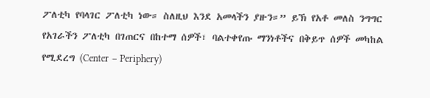ፖለቲካ የባላገር ፖለቲካ ነው። ስለዚህ እንደ አመላችን ያዙን።” ይኽ የአቶ መለስ ንግግር የአገራችን ፖለቲካ በገጠርና በከተማ ሰዎች፣ ባልተቀየጡ ማንነቶችና በቅይጥ ሰዎች መካከል የሚደረግ (Center – Periphery)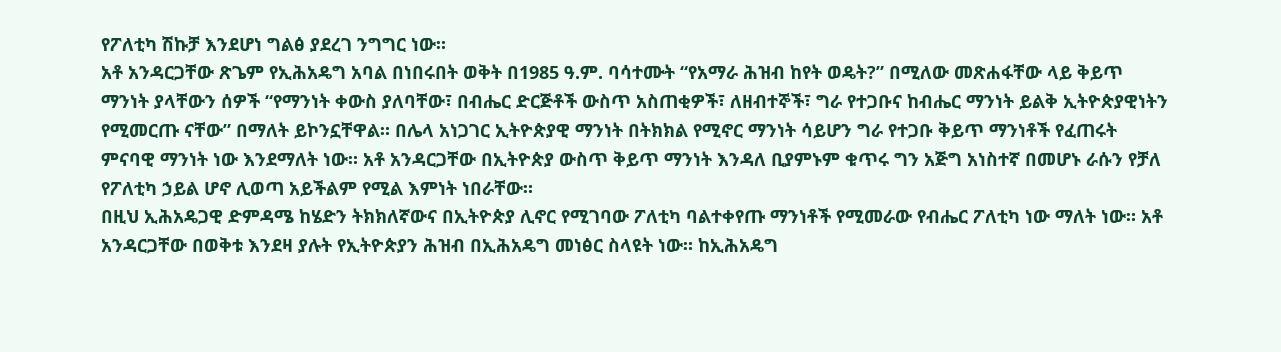የፖለቲካ ሽኩቻ እንደሆነ ግልፅ ያደረገ ንግግር ነው።
አቶ አንዳርጋቸው ጽጌም የኢሕአዴግ አባል በነበሩበት ወቅት በ1985 ዓ.ም. ባሳተሙት “የአማራ ሕዝብ ከየት ወዴት?” በሚለው መጽሐፋቸው ላይ ቅይጥ ማንነት ያላቸውን ሰዎች “የማንነት ቀውስ ያለባቸው፣ በብሔር ድርጅቶች ውስጥ አስጠቂዎች፣ ለዘብተኞች፣ ግራ የተጋቡና ከብሔር ማንነት ይልቅ ኢትዮጵያዊነትን የሚመርጡ ናቸው” በማለት ይኮንኗቸዋል። በሌላ አነጋገር ኢትዮጵያዊ ማንነት በትክክል የሚኖር ማንነት ሳይሆን ግራ የተጋቡ ቅይጥ ማንነቶች የፈጠሩት ምናባዊ ማንነት ነው እንደማለት ነው። አቶ አንዳርጋቸው በኢትዮጵያ ውስጥ ቅይጥ ማንነት እንዳለ ቢያምኑም ቁጥሩ ግን አጅግ አነስተኛ በመሆኑ ራሱን የቻለ የፖለቲካ ኃይል ሆኖ ሊወጣ አይችልም የሚል እምነት ነበራቸው።
በዚህ ኢሕአዴጋዊ ድምዳሜ ከሄድን ትክክለኛውና በኢትዮጵያ ሊኖር የሚገባው ፖለቲካ ባልተቀየጡ ማንነቶች የሚመራው የብሔር ፖለቲካ ነው ማለት ነው። አቶ አንዳርጋቸው በወቅቱ እንደዛ ያሉት የኢትዮጵያን ሕዝብ በኢሕአዴግ መነፅር ስላዩት ነው። ከኢሕአዴግ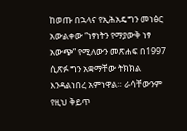ከወጡ በኋላና የኢሕአዴግን መነፅር አውልቀው “ነፃነትን የማያውቅ ነፃ አውጭ” የሚለውን መጽሐፍ በ1997 ሲጽፉ ግን አቋማቸው ትክክል እንዳልነበረ አምነዋል። ራሳቸውንም የዚህ ቅይጥ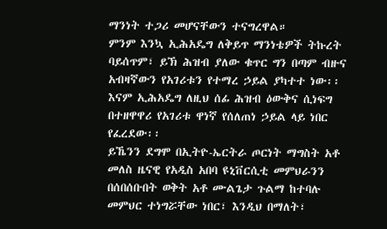ማንነት ተጋሪ መሆናቸውን ተናግረዋል።
ምንም እንኳ ኢሕአዴግ ለቅይጥ ማንነቴዎች ትኩረት ባይሰጥም፣ ይኽ ሕዝብ ያለው ቁጥር ግን በጣም ብዙና አብዛኛውን የአገሪቱን የተማረ ኃይል ያካተተ ነው፡፡ እናም ኢሕአዴግ ለዚህ ሰፊ ሕዝብ ዕውቅና ሲነፍግ በተዘዋዋሪ የአገሪቱ ዋነኛ የሰለጠነ ኃይል ላይ ነበር የፈረደው፡፡
ይኼንን ደግሞ በኢትዮ-ኤርትራ ጦርነት ማግስት አቶ መለስ ዜናዊ የአዲስ አበባ ዩኒቨርሲቲ መምህራንን በሰበሰቡበት ወቅት አቶ ሙልጌታ ጉልማ ከተባሉ መምህር ተነግሯቸው ነበር፣ እንዲህ በማለት፣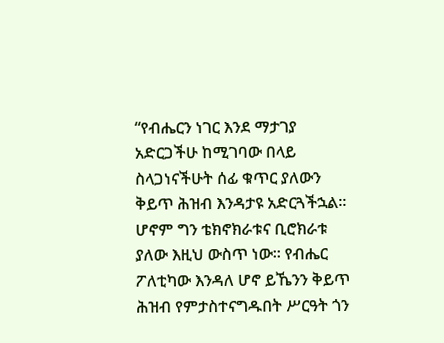“የብሔርን ነገር እንደ ማታገያ አድርጋችሁ ከሚገባው በላይ ስላጋነናችሁት ሰፊ ቁጥር ያለውን ቅይጥ ሕዝብ እንዳታዩ አድርጓችኋል፡፡ ሆኖም ግን ቴክኖክራቱና ቢሮክራቱ ያለው እዚህ ውስጥ ነው፡፡ የብሔር ፖለቲካው እንዳለ ሆኖ ይኼንን ቅይጥ ሕዝብ የምታስተናግዱበት ሥርዓት ጎን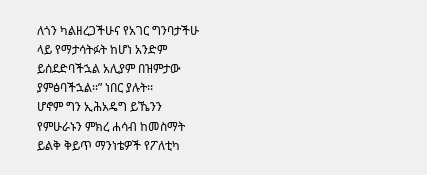ለጎን ካልዘረጋችሁና የአገር ግንባታችሁ ላይ የማታሳትፉት ከሆነ አንድም ይሰደድባችኋል አሊያም በዝምታው ያምፅባችኋል፡፡” ነበር ያሉት፡፡
ሆኖም ግን ኢሕአዴግ ይኼንን የምሁራኑን ምክረ ሐሳብ ከመስማት ይልቅ ቅይጥ ማንነቴዎች የፖለቲካ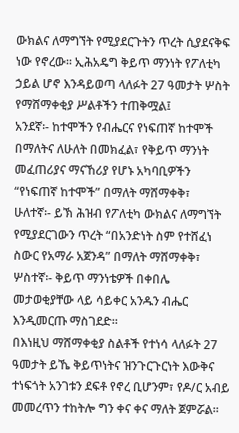ውክልና ለማግኘት የሚያደርጉትን ጥረት ሲያደናቅፍ ነው የኖረው፡፡ ኢሕአዴግ ቅይጥ ማንነት የፖለቲካ ኃይል ሆኖ እንዳይወጣ ላለፉት 27 ዓመታት ሦስት የማሸማቀቂያ ሥልቶችን ተጠቅሟል፤
አንደኛ፡- ከተሞችን የብሔርና የነፍጠኛ ከተሞች በማለትና ለሁለት በመክፈል፣ የቅይጥ ማንነት መፈጠሪያና ማናኸሪያ የሆኑ አካባቢዎችን “የነፍጠኛ ከተሞች” በማለት ማሸማቀቅ፣
ሁለተኛ፡- ይኽ ሕዝብ የፖለቲካ ውክልና ለማግኘት የሚያደርገውን ጥረት “በአንድነት ስም የተሸፈነ ስውር የአማራ አጀንዳ” በማለት ማሸማቀቅ፣
ሦስተኛ፡- ቅይጥ ማንነቴዎች በቀበሌ መታወቂያቸው ላይ ሳይቀር አንዱን ብሔር እንዲመርጡ ማስገደድ።
በእነዚህ ማሸማቀቂያ ስልቶች የተነሳ ላለፉት 27 ዓመታት ይኼ ቅይጥነትና ዝንጉርጉርነት እውቅና ተነፍጎት አንገቱን ደፍቶ የኖረ ቢሆንም፣ የዶ/ር አብይ መመረጥን ተከትሎ ግን ቀና ቀና ማለት ጀምሯል፡፡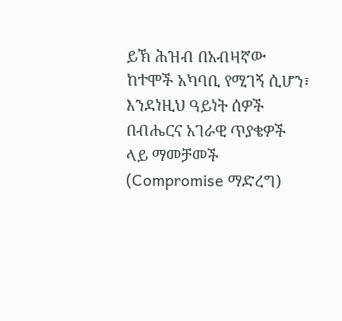ይኽ ሕዝብ በአብዛኛው ከተሞች አካባቢ የሚገኝ ሲሆን፣ እንደነዚህ ዓይነት ሰዎች በብሔርና አገራዊ ጥያቄዎች ላይ ማመቻመች (Compromise ማድረግ)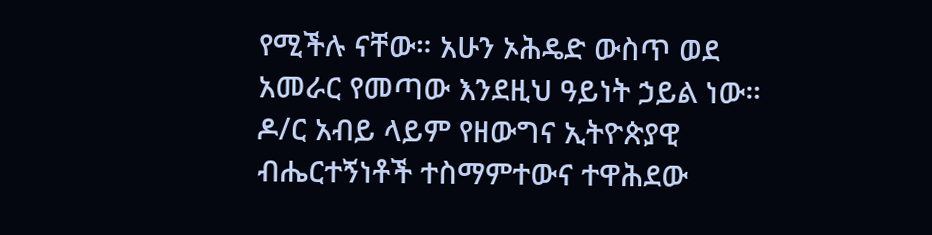የሚችሉ ናቸው። አሁን ኦሕዴድ ውስጥ ወደ አመራር የመጣው እንደዚህ ዓይነት ኃይል ነው። ዶ/ር አብይ ላይም የዘውግና ኢትዮጵያዊ ብሔርተኝነቶች ተስማምተውና ተዋሕደው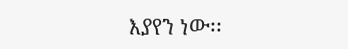እያየን ነው፡፡